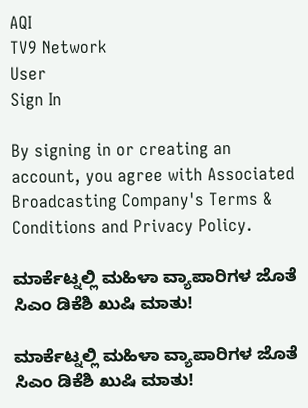AQI
TV9 Network
User
Sign In

By signing in or creating an account, you agree with Associated Broadcasting Company's Terms & Conditions and Privacy Policy.

ಮಾರ್ಕೆಟ್ನಲ್ಲಿ ಮಹಿಳಾ ವ್ಯಾಪಾರಿಗಳ ಜೊತೆ ಸಿಎಂ ಡಿಕೆಶಿ ಖುಷಿ ಮಾತು!

ಮಾರ್ಕೆಟ್ನಲ್ಲಿ ಮಹಿಳಾ ವ್ಯಾಪಾರಿಗಳ ಜೊತೆ ಸಿಎಂ ಡಿಕೆಶಿ ಖುಷಿ ಮಾತು!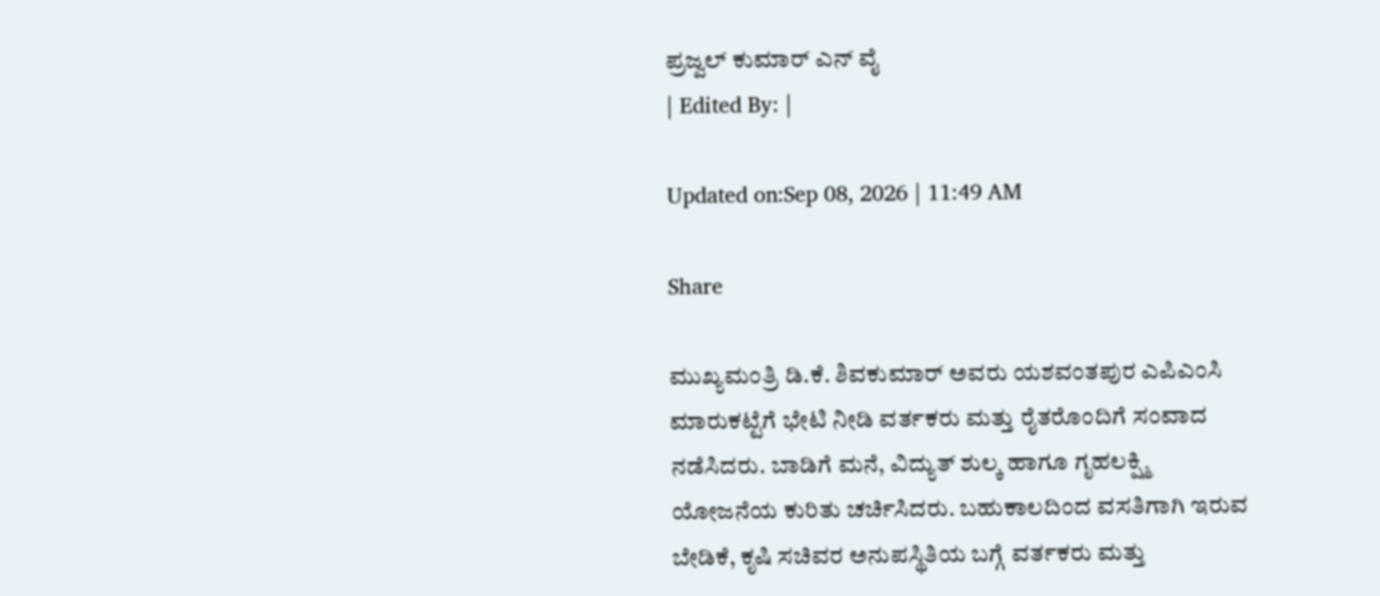ಪ್ರಜ್ವಲ್ ಕುಮಾರ್ ಎನ್ ವೈ
| Edited By: |

Updated on:Sep 08, 2026 | 11:49 AM

Share

ಮುಖ್ಯಮಂತ್ರಿ ಡಿ.ಕೆ. ಶಿವಕುಮಾರ್ ಅವರು ಯಶವಂತಪುರ ಎಪಿಎಂಸಿ ಮಾರುಕಟ್ಟೆಗೆ ಭೇಟಿ ನೀಡಿ ವರ್ತಕರು ಮತ್ತು ರೈತರೊಂದಿಗೆ ಸಂವಾದ ನಡೆಸಿದರು. ಬಾಡಿಗೆ ಮನೆ, ವಿದ್ಯುತ್ ಶುಲ್ಕ ಹಾಗೂ ಗೃಹಲಕ್ಷ್ಮಿ ಯೋಜನೆಯ ಕುರಿತು ಚರ್ಚಿಸಿದರು. ಬಹುಕಾಲದಿಂದ ವಸತಿಗಾಗಿ ಇರುವ ಬೇಡಿಕೆ, ಕೃಷಿ ಸಚಿವರ ಅನುಪಸ್ಥಿತಿಯ ಬಗ್ಗೆ ವರ್ತಕರು ಮತ್ತು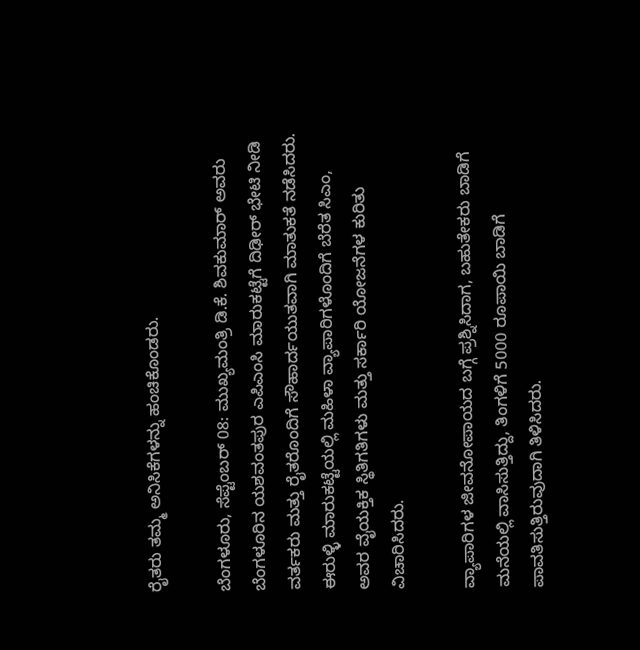ರೈತರು ತಮ್ಮ ಅನಿಸಿಕೆಗಳನ್ನು ಹಂಚಿಕೊಂಡರು.

ಬೆಂಗಳೂರು, ಸೆಪ್ಟೆಂಬರ್ 08: ಮುಖ್ಯಮಂತ್ರಿ ಡಿ.ಕೆ. ಶಿವಕುಮಾರ್ ಅವರು ಬೆಂಗಳೂರಿನ ಯಶವಂತಪುರ ಎಪಿಎಂಸಿ ಮಾರುಕಟ್ಟೆಗೆ ದಿಢೀರ್ ಭೇಟಿ ನೀಡಿ ವರ್ತಕರು ಮತ್ತು ರೈತರೊಂದಿಗೆ ಸೌಹಾರ್ದಯುತವಾಗಿ ಮಾತುಕತೆ ನಡೆಸಿದರು. ಈರುಳ್ಳಿ ಮಾರುಕಟ್ಟೆಯಲ್ಲಿ ಮಹಿಳಾ ವ್ಯಾಪಾರಿಗಳೊಂದಿಗೆ ಬೆರೆತ ಸಿಎಂ, ಅವರ ವೈಯಕ್ತಿಕ ಸ್ಥಿತಿಗತಿಗಳು ಮತ್ತು ಸರ್ಕಾರಿ ಯೋಜನೆಗಳ ಕುರಿತು ವಿಚಾರಿಸಿದರು.

ವ್ಯಾಪಾರಿಗಳ ಜೀವನೋಪಾಯದ ಬಗ್ಗೆ ಪ್ರಶ್ನಿಸಿದಾಗ, ಬಹುತೇಕರು ಬಾಡಿಗೆ ಮನೆಯಲ್ಲಿ ವಾಸಿಸುತ್ತಿದ್ದು, ತಿಂಗಳಿಗೆ 5000 ರೂಪಾಯಿ ಬಾಡಿಗೆ ಪಾವತಿಸುತ್ತಿರುವುದಾಗಿ ತಿಳಿಸಿದರು.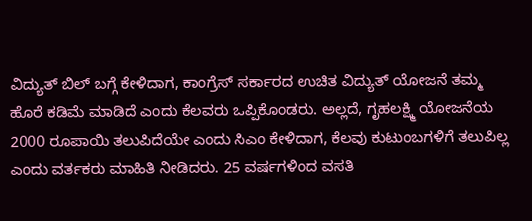ವಿದ್ಯುತ್ ಬಿಲ್ ಬಗ್ಗೆ ಕೇಳಿದಾಗ, ಕಾಂಗ್ರೆಸ್ ಸರ್ಕಾರದ ಉಚಿತ ವಿದ್ಯುತ್ ಯೋಜನೆ ತಮ್ಮ ಹೊರೆ ಕಡಿಮೆ ಮಾಡಿದೆ ಎಂದು ಕೆಲವರು ಒಪ್ಪಿಕೊಂಡರು. ಅಲ್ಲದೆ, ಗೃಹಲಕ್ಷ್ಮಿ ಯೋಜನೆಯ 2000 ರೂಪಾಯಿ ತಲುಪಿದೆಯೇ ಎಂದು ಸಿಎಂ ಕೇಳಿದಾಗ, ಕೆಲವು ಕುಟುಂಬಗಳಿಗೆ ತಲುಪಿಲ್ಲ ಎಂದು ವರ್ತಕರು ಮಾಹಿತಿ ನೀಡಿದರು. 25 ವರ್ಷಗಳಿಂದ ವಸತಿ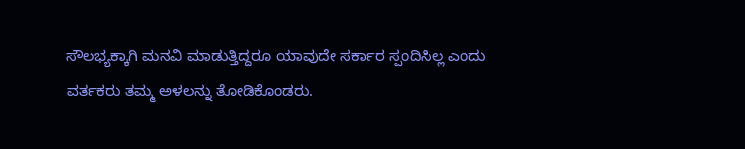ಸೌಲಭ್ಯಕ್ಕಾಗಿ ಮನವಿ ಮಾಡುತ್ತಿದ್ದರೂ ಯಾವುದೇ ಸರ್ಕಾರ ಸ್ಪಂದಿಸಿಲ್ಲ ಎಂದು ವರ್ತಕರು ತಮ್ಮ ಅಳಲನ್ನು ತೋಡಿಕೊಂಡರು.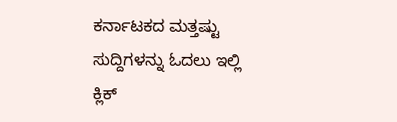ಕರ್ನಾಟಕದ ಮತ್ತಷ್ಟು ಸುದ್ದಿಗಳನ್ನು ಓದಲು ಇಲ್ಲಿ ಕ್ಲಿಕ್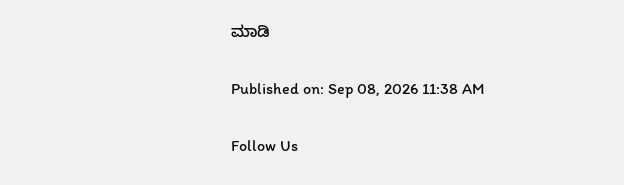ಮಾಡಿ

Published on: Sep 08, 2026 11:38 AM

Follow Us